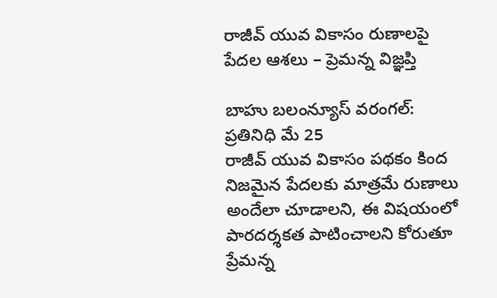రాజీవ్ యువ వికాసం రుణాలపై పేదల ఆశలు – ప్రెమన్న విజ్ఞప్తి

బాహు బలంన్యూస్ వరంగల్: ప్రతినిధి మే 25
రాజీవ్ యువ వికాసం పథకం కింద నిజమైన పేదలకు మాత్రమే రుణాలు అందేలా చూడాలని, ఈ విషయంలో పారదర్శకత పాటించాలని కోరుతూ ప్రేమన్న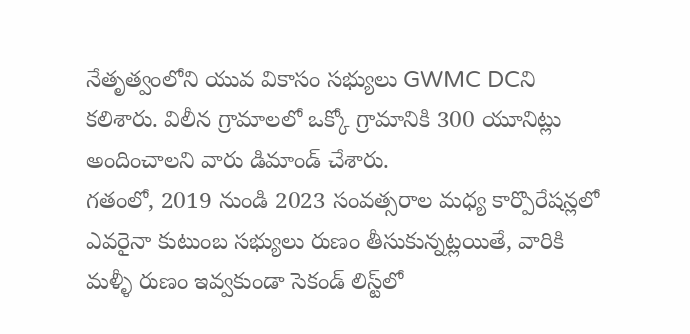నేతృత్వంలోని యువ వికాసం సభ్యులు GWMC DCని కలిశారు. విలీన గ్రామాలలో ఒక్కో గ్రామానికి 300 యూనిట్లు అందించాలని వారు డిమాండ్ చేశారు.
గతంలో, 2019 నుండి 2023 సంవత్సరాల మధ్య కార్పొరేషన్లలో ఎవరైనా కుటుంబ సభ్యులు రుణం తీసుకున్నట్లయితే, వారికి మళ్ళీ రుణం ఇవ్వకుండా సెకండ్ లిస్ట్‌లో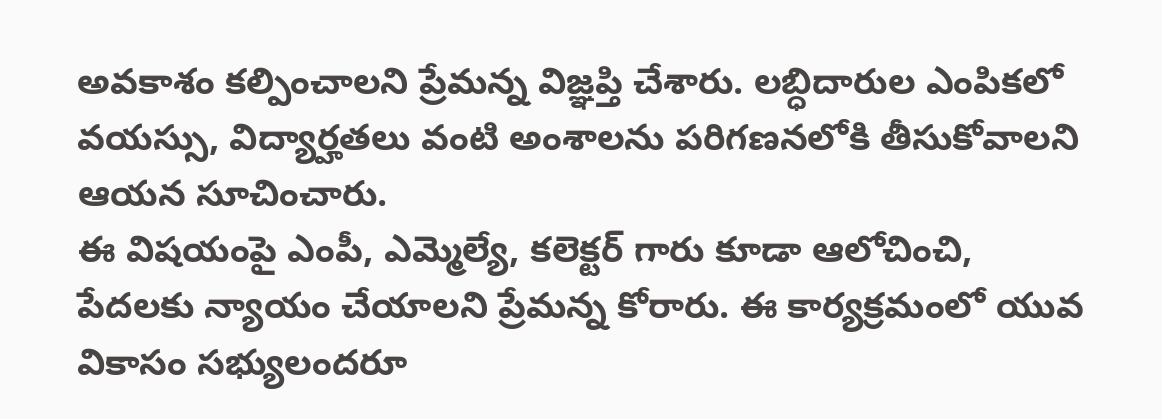అవకాశం కల్పించాలని ప్రేమన్న విజ్ఞప్తి చేశారు. లబ్ధిదారుల ఎంపికలో వయస్సు, విద్యార్హతలు వంటి అంశాలను పరిగణనలోకి తీసుకోవాలని ఆయన సూచించారు.
ఈ విషయంపై ఎంపీ, ఎమ్మెల్యే, కలెక్టర్ గారు కూడా ఆలోచించి, పేదలకు న్యాయం చేయాలని ప్రేమన్న కోరారు. ఈ కార్యక్రమంలో యువ వికాసం సభ్యులందరూ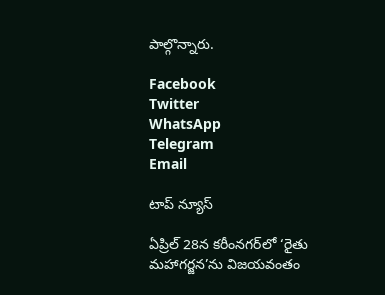పాల్గొన్నారు.

Facebook
Twitter
WhatsApp
Telegram
Email

టాప్ న్యూస్

ఏప్రిల్ 28న కరీంనగర్‌లో ‘రైతు మహాగర్జన’ను విజయవంతం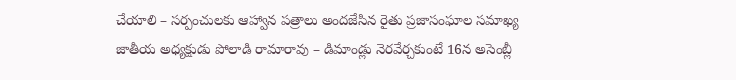చేయాలి – సర్పంచులకు ఆహ్వాన పత్రాలు అందజేసిన రైతు ప్రజాసంఘాల సమాఖ్య జాతీయ అధ్యక్షుడు పోలాడి రామారావు – డిమాండ్లు నెరవేర్చకుంటే 16న అసెంబ్లీ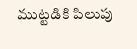ముట్టడికి పిలుపు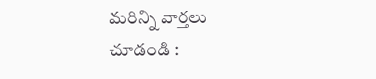మరిన్ని వార్తలు చూడండి :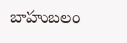బాహుబలం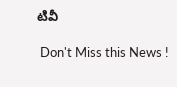టివీ

 Don't Miss this News !